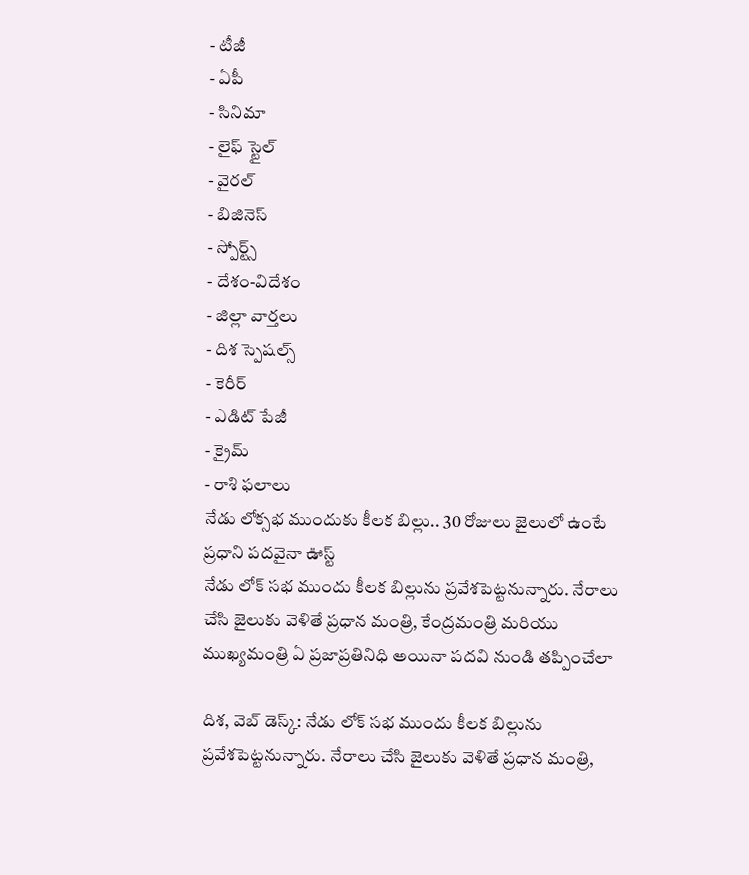- టీజీ
- ఏపీ
- సినిమా
- లైఫ్ స్టైల్
- వైరల్
- బిజినెస్
- స్పోర్ట్స్
- దేశం-విదేశం
- జిల్లా వార్తలు
- దిశ స్పెషల్స్
- కెరీర్
- ఎడిట్ పేజీ
- క్రైమ్
- రాశి ఫలాలు
నేడు లోక్సభ ముందుకు కీలక బిల్లు.. 30 రోజులు జైలులో ఉంటే ప్రధాని పదవైనా ఊస్ట్
నేడు లోక్ సభ ముందు కీలక బిల్లును ప్రవేశపెట్టనున్నారు. నేరాలు చేసి జైలుకు వెళితే ప్రధాన మంత్రి, కేంద్రమంత్రి మరియు ముఖ్యమంత్రి ఏ ప్రజాప్రతినిధి అయినా పదవి నుండి తప్పించేలా

దిశ, వెబ్ డెస్క్: నేడు లోక్ సభ ముందు కీలక బిల్లును ప్రవేశపెట్టనున్నారు. నేరాలు చేసి జైలుకు వెళితే ప్రధాన మంత్రి,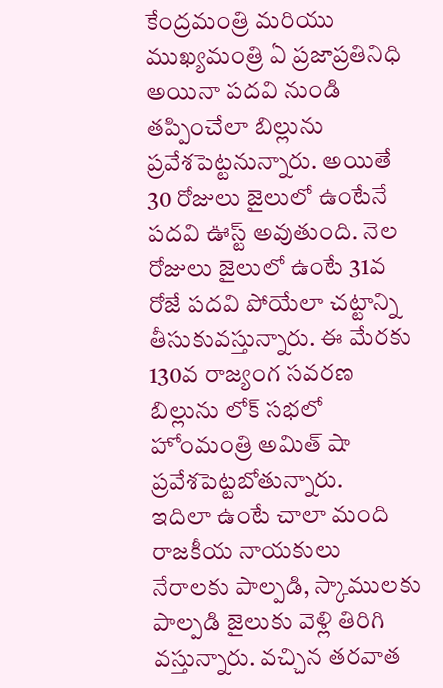కేంద్రమంత్రి మరియు ముఖ్యమంత్రి ఏ ప్రజాప్రతినిధి అయినా పదవి నుండి తప్పించేలా బిల్లును ప్రవేశపెట్టనున్నారు. అయితే 30 రోజులు జైలులో ఉంటేనే పదవి ఊస్ట్ అవుతుంది. నెల రోజులు జైలులో ఉంటే 31వ రోజే పదవి పోయేలా చట్టాన్ని తీసుకువస్తున్నారు. ఈ మేరకు 130వ రాజ్యంగ సవరణ బిల్లును లోక్ సభలో హోంమంత్రి అమిత్ షా ప్రవేశపెట్టబోతున్నారు.
ఇదిలా ఉంటే చాలా మంది రాజకీయ నాయకులు నేరాలకు పాల్పడి, స్కాములకు పాల్పడి జైలుకు వెళ్లి తిరిగి వస్తున్నారు. వచ్చిన తరవాత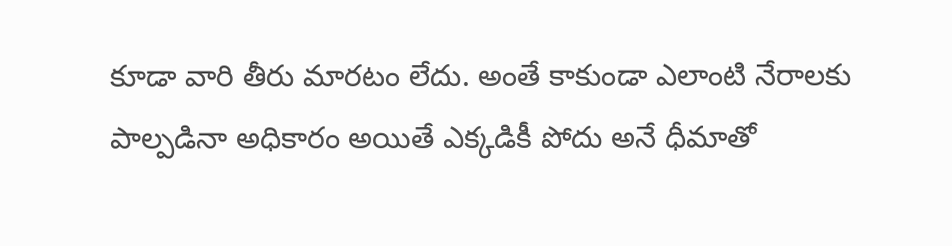కూడా వారి తీరు మారటం లేదు. అంతే కాకుండా ఎలాంటి నేరాలకు పాల్పడినా అధికారం అయితే ఎక్కడికీ పోదు అనే ధీమాతో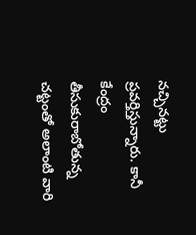నచ్చినట్టు ప్రవర్తిస్తున్నారు. కానీ కేంద్రం తీసుకురాబోతున్న చట్టంతో అలాంటి వారి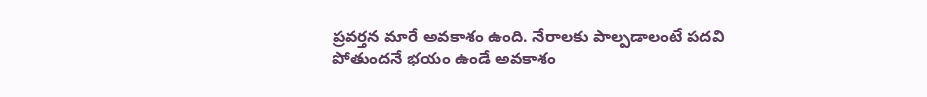ప్రవర్తన మారే అవకాశం ఉంది. నేరాలకు పాల్పడాలంటే పదవి పోతుందనే భయం ఉండే అవకాశం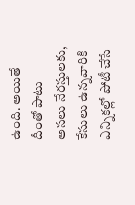ఉంది. అయితే దీంతో పాటు అసలు నేరస్తులకు, కేసులు ఉన్నవారికి ఎన్నికల్లో పోటీ చేసే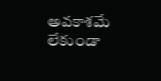అవకాశమే లేకుండా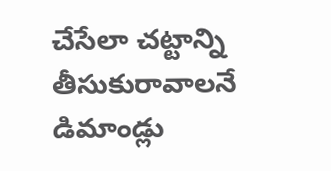చేసేలా చట్టాన్ని తీసుకురావాలనే డిమాండ్లు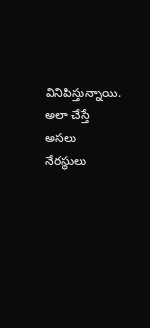వినిపిస్తున్నాయి. అలా చేస్తే అసలు నేరస్థులు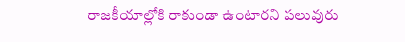రాజకీయాల్లోకి రాకుండా ఉంటారని పలువురు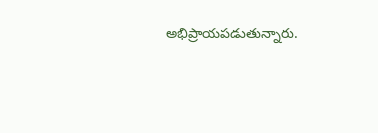అభిప్రాయపడుతున్నారు.